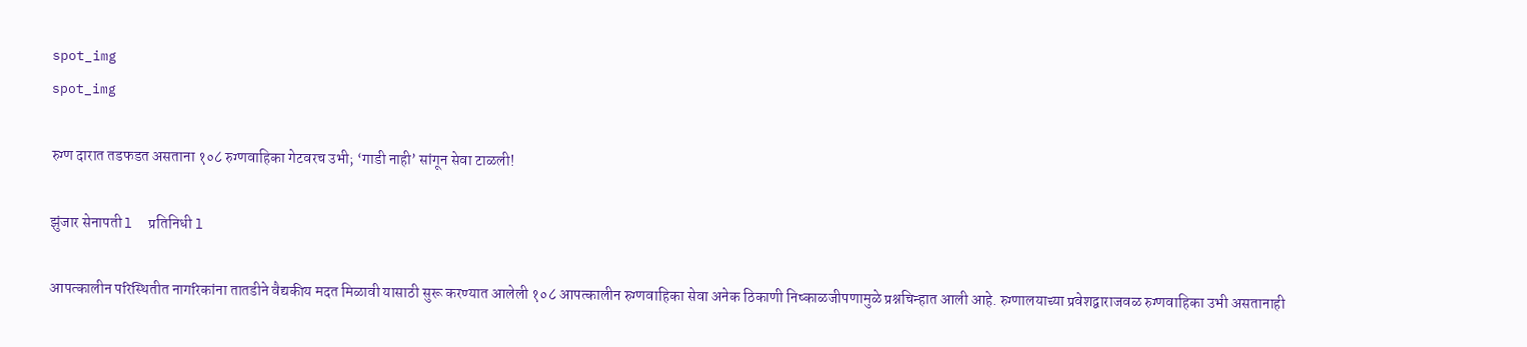spot_img
spot_img

रुग्ण दारात तडफडत असताना १०८ रुग्णवाहिका गेटवरच उभी; ‘गाडी नाही’ सांगून सेवा टाळली!

झुंजार सेनापती l  प्रतिनिधी l

आपत्कालीन परिस्थितीत नागरिकांना तातडीने वैद्यकीय मदत मिळावी यासाठी सुरू करण्यात आलेली १०८ आपत्कालीन रुग्णवाहिका सेवा अनेक ठिकाणी निष्काळजीपणामुळे प्रश्नचिन्हात आली आहे. रुग्णालयाच्या प्रवेशद्वाराजवळ रुग्णवाहिका उभी असतानाही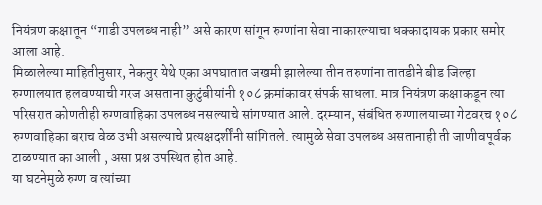नियंत्रण कक्षातून “गाडी उपलब्ध नाही” असे कारण सांगून रुग्णांना सेवा नाकारल्याचा धक्कादायक प्रकार समोर आला आहे.
मिळालेल्या माहितीनुसार, नेकनुर येथे एका अपघातात जखमी झालेल्या तीन तरुणांना तातडीने बीड जिल्हा रुग्णालयात हलवण्याची गरज असताना कुटुंबीयांनी १०८ क्रमांकावर संपर्क साधला. मात्र नियंत्रण कक्षाकडून त्या परिसरात कोणतीही रुग्णवाहिका उपलब्ध नसल्याचे सांगण्यात आले. दरम्यान, संबंधित रुग्णालयाच्या गेटवरच १०८ रुग्णवाहिका बराच वेळ उभी असल्याचे प्रत्यक्षदर्शींनी सांगितले. त्यामुळे सेवा उपलब्ध असतानाही ती जाणीवपूर्वक टाळण्यात का आली , असा प्रश्न उपस्थित होत आहे.
या घटनेमुळे रुग्ण व त्यांच्या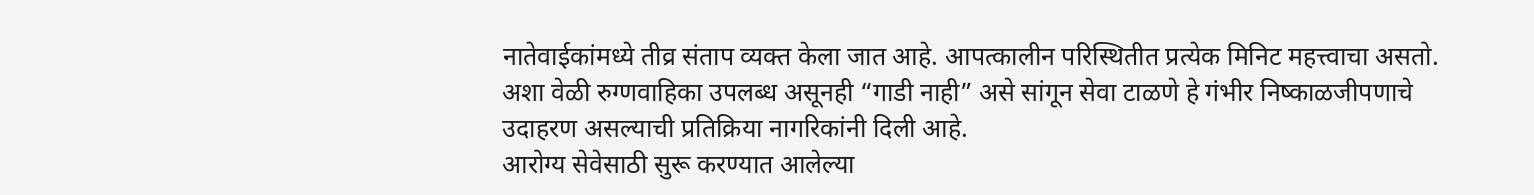नातेवाईकांमध्ये तीव्र संताप व्यक्त केला जात आहे. आपत्कालीन परिस्थितीत प्रत्येक मिनिट महत्त्वाचा असतो. अशा वेळी रुग्णवाहिका उपलब्ध असूनही “गाडी नाही” असे सांगून सेवा टाळणे हे गंभीर निष्काळजीपणाचे उदाहरण असल्याची प्रतिक्रिया नागरिकांनी दिली आहे.
आरोग्य सेवेसाठी सुरू करण्यात आलेल्या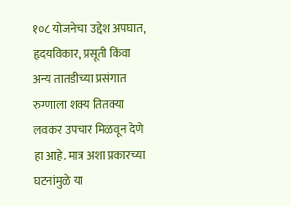१०८ योजनेचा उद्देश अपघात, हृदयविकार, प्रसूती किंवा अन्य तातडीच्या प्रसंगात रुग्णाला शक्य तितक्या लवकर उपचार मिळवून देणे हा आहे. मात्र अशा प्रकारच्या घटनांमुळे या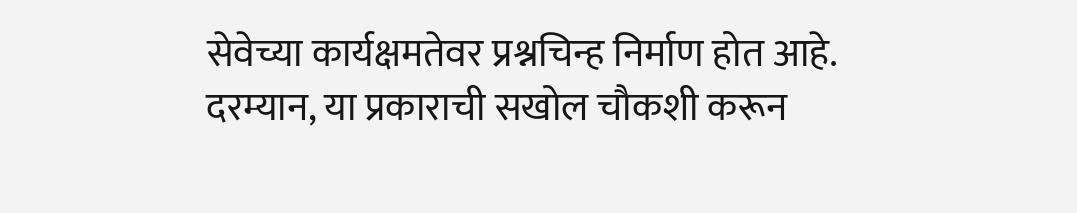सेवेच्या कार्यक्षमतेवर प्रश्नचिन्ह निर्माण होत आहे.
दरम्यान, या प्रकाराची सखोल चौकशी करून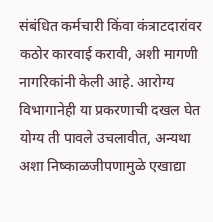संबंधित कर्मचारी किंवा कंत्राटदारांवर कठोर कारवाई करावी, अशी मागणी नागरिकांनी केली आहे. आरोग्य विभागानेही या प्रकरणाची दखल घेत योग्य ती पावले उचलावीत, अन्यथा अशा निष्काळजीपणामुळे एखाद्या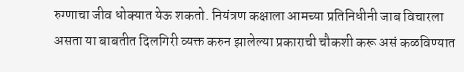रुग्णाचा जीव धोक्यात येऊ शकतो. नियंत्रण कक्षाला आमच्या प्रतिनिधीनी जाब विचारला असता या बाबतीत दिलगिरी व्यक्त करुन झालेल्या प्रकाराची चौकशी करू असं कळविण्यात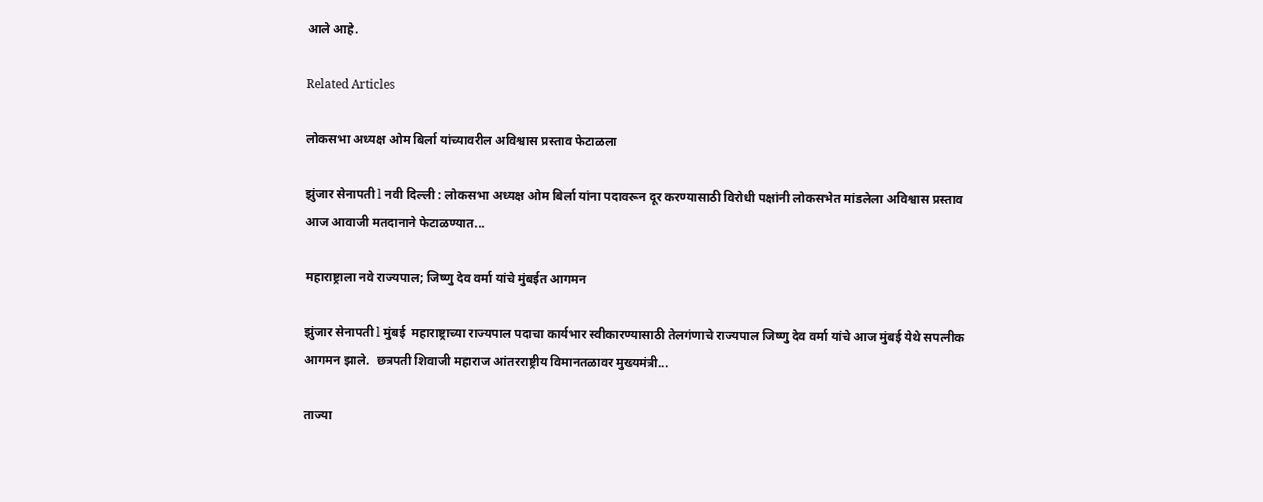आले आहे.

Related Articles

लोकसभा अध्यक्ष ओम बिर्ला यांच्यावरील अविश्वास प्रस्ताव फेटाळला

झुंजार सेनापती l नवी दिल्ली : लोकसभा अध्यक्ष ओम बिर्ला यांना पदावरून दूर करण्यासाठी विरोधी पक्षांनी लोकसभेत मांडलेला अविश्वास प्रस्ताव आज आवाजी मतदानाने फेटाळण्यात...

महाराष्ट्राला नवे राज्यपाल; जिष्णु देव वर्मा यांचे मुंबईत आगमन

झुंजार सेनापती l मुंबई  महाराष्ट्राच्या राज्यपाल पदाचा कार्यभार स्वीकारण्यासाठी तेलगंणाचे राज्यपाल जिष्णु देव वर्मा यांचे आज मुंबई येथे सपत्नीक आगमन झाले.  छत्रपती शिवाजी महाराज आंतरराष्ट्रीय विमानतळावर मुख्यमंत्री...

ताज्या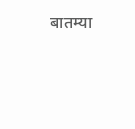बातम्या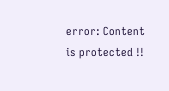error: Content is protected !!